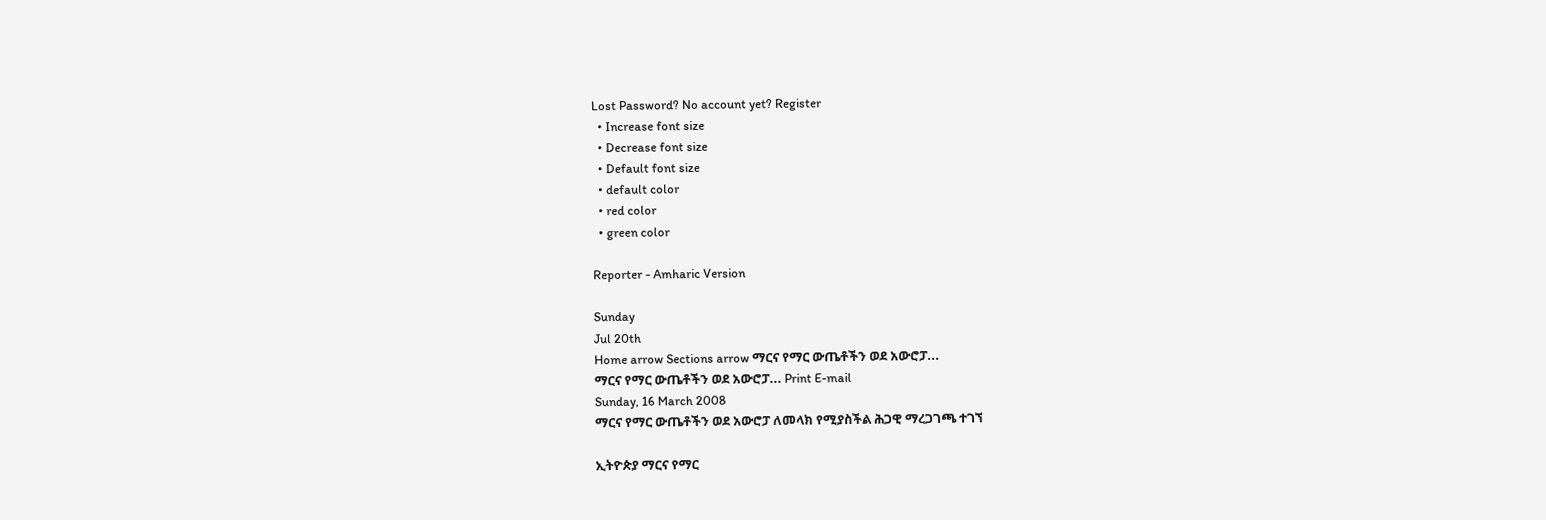Lost Password? No account yet? Register
  • Increase font size
  • Decrease font size
  • Default font size
  • default color
  • red color
  • green color

Reporter - Amharic Version

Sunday
Jul 20th
Home arrow Sections arrow ማርና የማር ውጤቶችን ወደ አውሮፓ...
ማርና የማር ውጤቶችን ወደ አውሮፓ... Print E-mail
Sunday, 16 March 2008
ማርና የማር ውጤቶችን ወደ አውሮፓ ለመላክ የሚያስችል ሕጋዊ ማረጋገጫ ተገኘ

ኢትዮጵያ ማርና የማር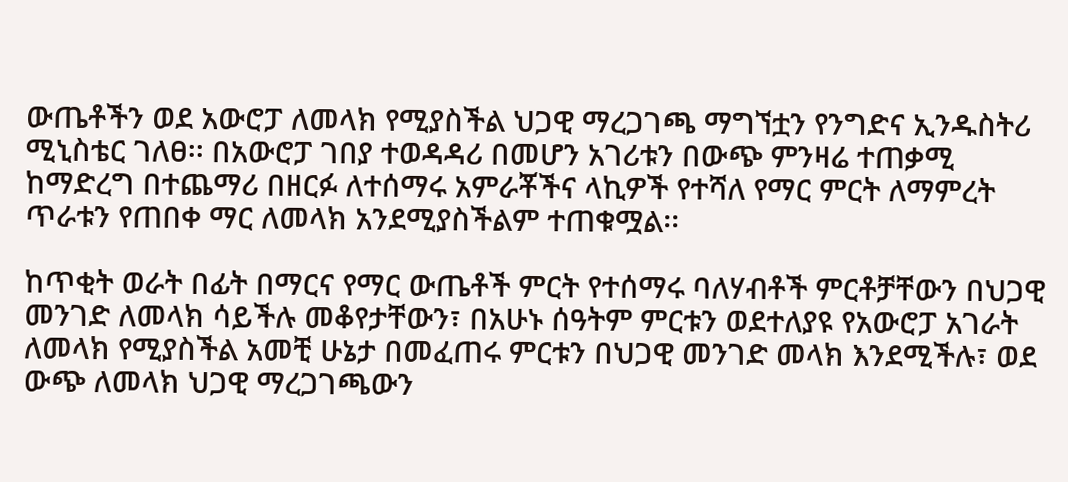ውጤቶችን ወደ አውሮፓ ለመላክ የሚያስችል ህጋዊ ማረጋገጫ ማግኘቷን የንግድና ኢንዱስትሪ ሚኒስቴር ገለፀ፡፡ በአውሮፓ ገበያ ተወዳዳሪ በመሆን አገሪቱን በውጭ ምንዛሬ ተጠቃሚ ከማድረግ በተጨማሪ በዘርፉ ለተሰማሩ አምራቾችና ላኪዎች የተሻለ የማር ምርት ለማምረት ጥራቱን የጠበቀ ማር ለመላክ አንደሚያስችልም ተጠቁሟል፡፡

ከጥቂት ወራት በፊት በማርና የማር ውጤቶች ምርት የተሰማሩ ባለሃብቶች ምርቶቻቸውን በህጋዊ መንገድ ለመላክ ሳይችሉ መቆየታቸውን፣ በአሁኑ ሰዓትም ምርቱን ወደተለያዩ የአውሮፓ አገራት ለመላክ የሚያስችል አመቺ ሁኔታ በመፈጠሩ ምርቱን በህጋዊ መንገድ መላክ እንደሚችሉ፣ ወደ ውጭ ለመላክ ህጋዊ ማረጋገጫውን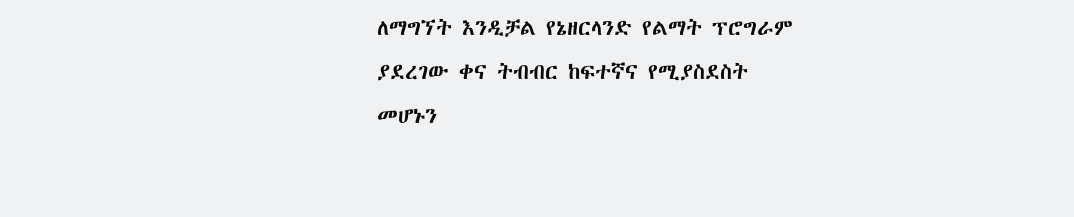ለማግኘት እንዲቻል የኔዘርላንድ የልማት ፕሮግራም ያደረገው ቀና ትብብር ከፍተኛና የሚያስደስት መሆኑን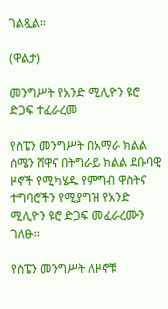ገልጿል፡፡

(ዋልታ)

መንግሥት የአንድ ሚሊዮን ዩሮ ድጋፍ ተፈራረመ

የስፔን መንግሥት በአማራ ክልል ሰሜን ሸዋና በትግራይ ክልል ደቡባዊ ዞኖች የሚካሄዱ የምግብ ዋስትና ተግባሮችን የሚያግዝ የአንድ ሚሊዮን ዩሮ ድጋፍ መፈራረሙን ገለፁ፡፡

የስፔን መንግሥት ለዞኖቹ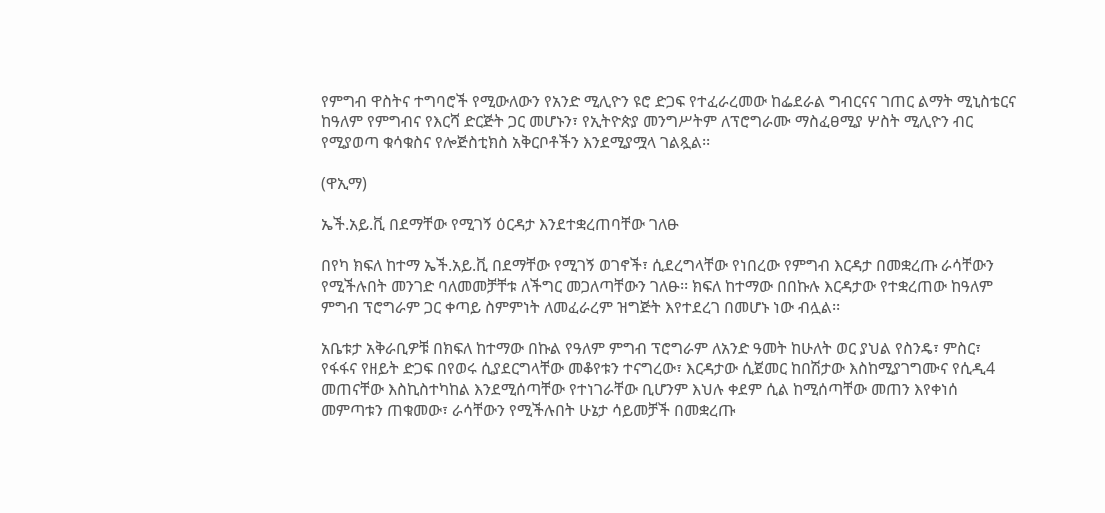የምግብ ዋስትና ተግባሮች የሚውለውን የአንድ ሚሊዮን ዩሮ ድጋፍ የተፈራረመው ከፌደራል ግብርናና ገጠር ልማት ሚኒስቴርና ከዓለም የምግብና የእርሻ ድርጅት ጋር መሆኑን፣ የኢትዮጵያ መንግሥትም ለፕሮግራሙ ማስፈፀሚያ ሦስት ሚሊዮን ብር የሚያወጣ ቁሳቁስና የሎጅስቲክስ አቅርቦቶችን እንደሚያሟላ ገልጿል፡፡

(ዋኢማ)

ኤች.አይ.ቪ በደማቸው የሚገኝ ዕርዳታ እንደተቋረጠባቸው ገለፁ

በየካ ክፍለ ከተማ ኤች.አይ.ቪ በደማቸው የሚገኝ ወገኖች፣ ሲደረግላቸው የነበረው የምግብ እርዳታ በመቋረጡ ራሳቸውን የሚችሉበት መንገድ ባለመመቻቸቱ ለችግር መጋለጣቸውን ገለፁ፡፡ ክፍለ ከተማው በበኩሉ እርዳታው የተቋረጠው ከዓለም ምግብ ፕሮግራም ጋር ቀጣይ ስምምነት ለመፈራረም ዝግጅት እየተደረገ በመሆኑ ነው ብሏል፡፡

አቤቱታ አቅራቢዎቹ በክፍለ ከተማው በኩል የዓለም ምግብ ፕሮግራም ለአንድ ዓመት ከሁለት ወር ያህል የስንዴ፣ ምስር፣ የፋፋና የዘይት ድጋፍ በየወሩ ሲያደርግላቸው መቆየቱን ተናግረው፣ እርዳታው ሲጀመር ከበሽታው እስከሚያገግሙና የሲዲ4 መጠናቸው እስኪስተካከል እንደሚሰጣቸው የተነገራቸው ቢሆንም እህሉ ቀደም ሲል ከሚሰጣቸው መጠን እየቀነሰ መምጣቱን ጠቁመው፣ ራሳቸውን የሚችሉበት ሁኔታ ሳይመቻች በመቋረጡ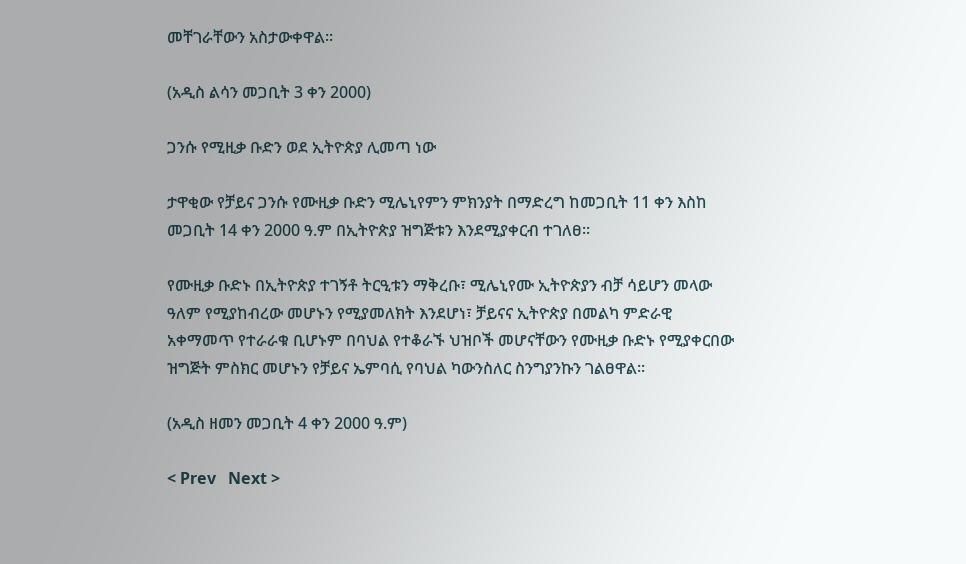መቸገራቸውን አስታውቀዋል፡፡

(አዲስ ልሳን መጋቢት 3 ቀን 2000)

ጋንሱ የሚዚቃ ቡድን ወደ ኢትዮጵያ ሊመጣ ነው

ታዋቂው የቻይና ጋንሱ የሙዚቃ ቡድን ሚሌኒየምን ምክንያት በማድረግ ከመጋቢት 11 ቀን እስከ መጋቢት 14 ቀን 2000 ዓ.ም በኢትዮጵያ ዝግጅቱን እንደሚያቀርብ ተገለፀ፡፡

የሙዚቃ ቡድኑ በኢትዮጵያ ተገኝቶ ትርዒቱን ማቅረቡ፣ ሚሌኒየሙ ኢትዮጵያን ብቻ ሳይሆን መላው ዓለም የሚያከብረው መሆኑን የሚያመለክት እንደሆነ፣ ቻይናና ኢትዮጵያ በመልካ ምድራዊ አቀማመጥ የተራራቁ ቢሆኑም በባህል የተቆራኙ ህዝቦች መሆናቸውን የሙዚቃ ቡድኑ የሚያቀርበው ዝግጅት ምስክር መሆኑን የቻይና ኤምባሲ የባህል ካውንስለር ስንግያንኩን ገልፀዋል፡፡

(አዲስ ዘመን መጋቢት 4 ቀን 2000 ዓ.ም)

< Prev   Next >